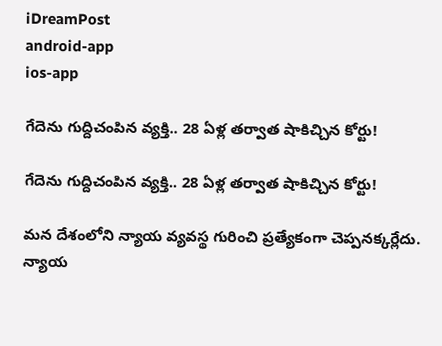iDreamPost
android-app
ios-app

గేదెను గుద్దిచంపిన వ్యక్తి.. 28 ఏళ్ల తర్వాత షాకిచ్చిన కోర్టు!

గేదెను గుద్దిచంపిన వ్యక్తి.. 28 ఏళ్ల తర్వాత షాకిచ్చిన కోర్టు!

మన దేశంలోని న్యాయ వ్యవస్థ గురించి ప్రత్యేకంగా చెప్పనక్కర్లేదు. న్యాయ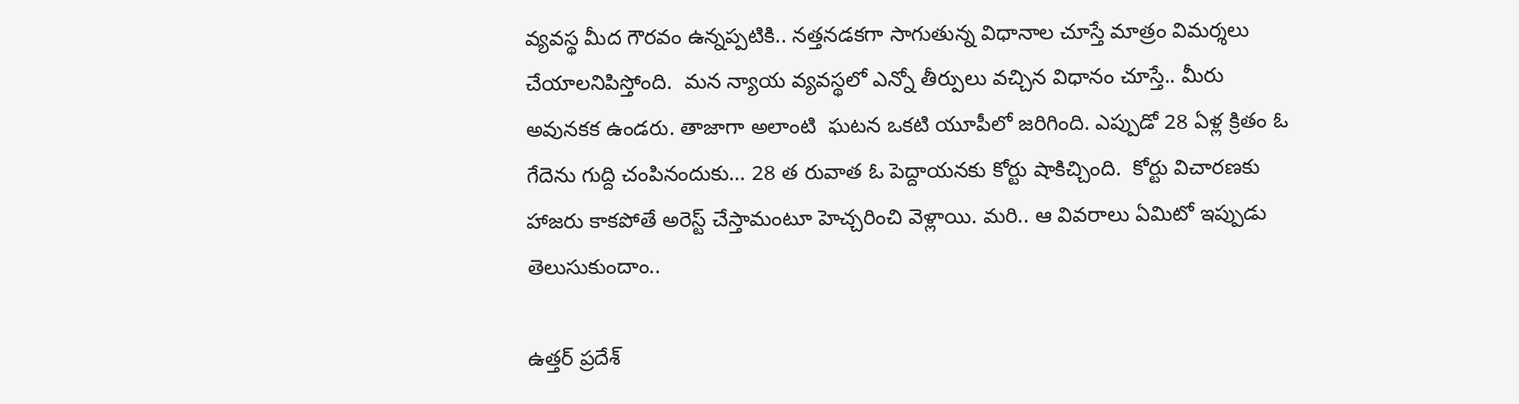వ్యవస్థ మీద గౌరవం ఉన్నప్పటికి.. నత్తనడకగా సాగుతున్న విధానాల చూస్తే మాత్రం విమర్శలు చేయాలనిపిస్తోంది.  మన న్యాయ వ్యవస్థలో ఎన్నో తీర్పులు వచ్చిన విధానం చూస్తే.. మీరు అవునకక ఉండరు. తాజాగా అలాంటి  ఘటన ఒకటి యూపీలో జరిగింది. ఎప్పుడో 28 ఏళ్ల క్రితం ఓ గేదెను గుద్ది చంపినందుకు… 28 త రువాత ఓ పెద్దాయనకు కోర్టు షాకిచ్చింది.  కోర్టు విచారణకు హాజరు కాకపోతే అరెస్ట్‌ చేస్తామంటూ హెచ్చరించి వెళ్లాయి. మరి.. ఆ వివరాలు ఏమిటో ఇప్పుడు తెలుసుకుందాం..

ఉత్తర్ ప్రదేశ్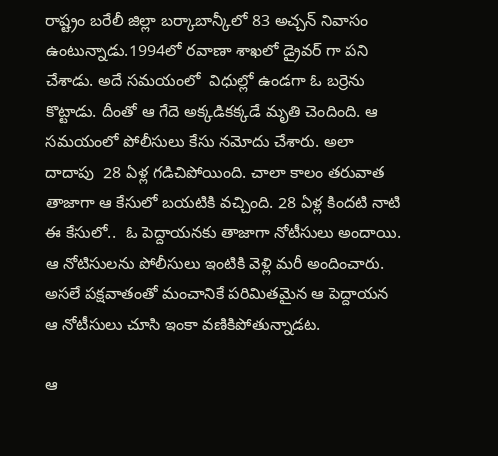రాష్ట్రం బరేలీ జిల్లా బర్కాబాన్కీలో 83 అచ్చన్ నివాసం ఉంటున్నాడు.1994లో రవాణా శాఖలో డ్రైవర్ గా పని చేశాడు. అదే సమయంలో  విధుల్లో ఉండగా ఓ బర్రెను కొట్టాడు. దీంతో ఆ గేదె అక్కడికక్కడే మృతి చెందింది. ఆ సమయంలో పోలీసులు కేసు నమోదు చేశారు. అలా దాదాపు  28 ఏళ్ల గడిచిపోయింది. చాలా కాలం తరువాత తాజాగా ఆ కేసులో బయటికి వచ్చింది. 28 ఏళ్ల కిందటి నాటి ఈ కేసులో..  ఓ పెద్దాయనకు తాజాగా నోటీసులు అందాయి. ఆ నోటిసులను పోలీసులు ఇంటికి వెళ్లి మరీ అందించారు. అసలే పక్షవాతంతో మంచానికే పరిమితమైన ఆ పెద్దాయన ఆ నోటీసులు చూసి ఇంకా వణికిపోతున్నాడట.

ఆ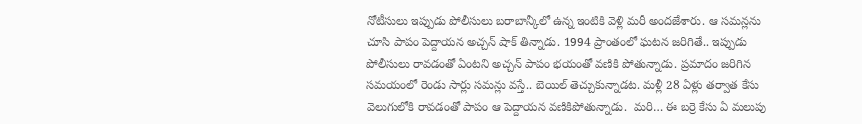నోటీసులు ఇప్పుడు పోలీసులు బరాబాన్కీలో ఉన్న ఇంటికి వెళ్లి మరీ అందజేశారు. ఆ సమన్లను చూసి పాపం పెద్దాయన అచ్చన్‌ షాక్‌ తిన్నాడు. 1994 ప్రాంతంలో ఘటన జరిగితే.. ఇప్పుడు పోలీసులు రావడంతో ఏంటని అచ్చన్‌ పాపం భయంతో వణికి పోతున్నాడు. ప్రమాదం జరిగిన సమయంలో రెండు సార్లు సమన్లు వస్తే.. బెయిల్‌ తెచ్చుకున్నాడట. మళ్లీ 28 ఏళ్లు తర్వాత కేసు వెలుగులోకి రావడంతో పాపం ఆ పెద్దాయన వణికిపోతున్నాడు.  మరి… ఈ బర్రె కేసు ఏ మలుపు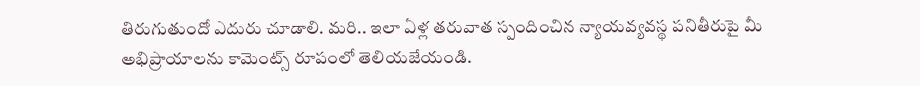తిరుగుతుందో ఎదురు చూడాలి. మరి.. ఇలా ఏళ్ల తరువాత స్పందించిన న్యాయవ్యవస్థ పనితీరుపై మీ అభిప్రాయాలను కామెంట్స్ రూపంలో తెలియజేయండి.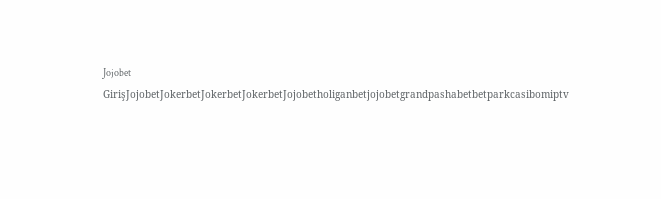Jojobet GirişJojobetJokerbetJokerbetJokerbetJojobetholiganbetjojobetgrandpashabetbetparkcasibomiptv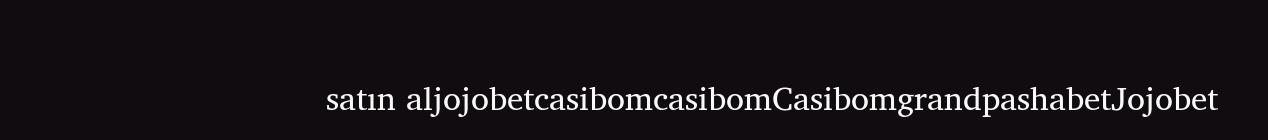satın aljojobetcasibomcasibomCasibomgrandpashabetJojobet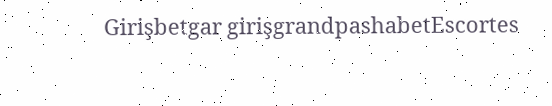Girişbetgar girişgrandpashabetEscortes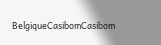BelgiqueCasibomCasibom